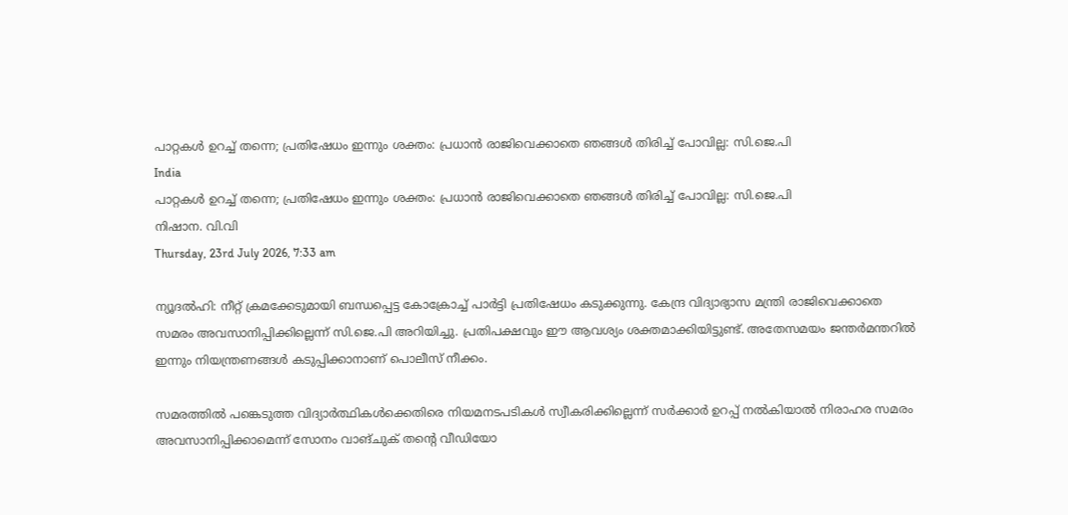പാറ്റകള്‍ ഉറച്ച് തന്നെ; പ്രതിഷേധം ഇന്നും ശക്തം: പ്രധാന്‍ രാജിവെക്കാതെ ഞങ്ങള്‍ തിരിച്ച് പോവില്ല: സി.ജെ.പി
India
പാറ്റകള്‍ ഉറച്ച് തന്നെ; പ്രതിഷേധം ഇന്നും ശക്തം: പ്രധാന്‍ രാജിവെക്കാതെ ഞങ്ങള്‍ തിരിച്ച് പോവില്ല: സി.ജെ.പി
നിഷാന. വി.വി
Thursday, 23rd July 2026, 7:33 am

ന്യൂദല്‍ഹി: നീറ്റ് ക്രമക്കേടുമായി ബന്ധപ്പെട്ട കോക്രോച്ച് പാര്‍ട്ടി പ്രതിഷേധം കടുക്കുന്നു. കേന്ദ്ര വിദ്യാഭ്യാസ മന്ത്രി രാജിവെക്കാതെ സമരം അവസാനിപ്പിക്കില്ലെന്ന് സി.ജെ.പി അറിയിച്ചു. പ്രതിപക്ഷവും ഈ ആവശ്യം ശക്തമാക്കിയിട്ടുണ്ട്. അതേസമയം ജന്തര്‍മന്തറില്‍ ഇന്നും നിയന്ത്രണങ്ങള്‍ കടുപ്പിക്കാനാണ് പൊലീസ് നീക്കം.

സമരത്തില്‍ പങ്കെടുത്ത വിദ്യാര്‍ത്ഥികള്‍ക്കെതിരെ നിയമനടപടികള്‍ സ്വീകരിക്കില്ലെന്ന് സര്‍ക്കാര്‍ ഉറപ്പ് നല്‍കിയാല്‍ നിരാഹര സമരം അവസാനിപ്പിക്കാമെന്ന് സോനം വാങ്ചുക് തന്റെ വീഡിയോ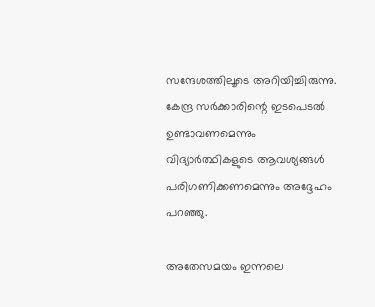സന്ദേശത്തിലൂടെ അറിയിച്ചിരുന്നു. കേന്ദ്ര സര്‍ക്കാരിന്റെ ഇടപെടല്‍ ഉണ്ടാവണമെന്നും വിദ്യാര്‍ത്ഥികളുടെ ആവശ്യങ്ങള്‍ പരിഗണിക്കണമെന്നും അദ്ദേഹം പറഞ്ഞു.

അതേസമയം ഇന്നലെ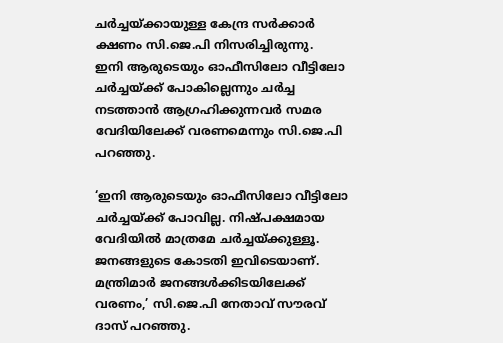ചര്‍ച്ചയ്ക്കായുള്ള കേന്ദ്ര സര്‍ക്കാര്‍ ക്ഷണം സി.ജെ.പി നിസരിച്ചിരുന്നു.
ഇനി ആരുടെയും ഓഫീസിലോ വീട്ടിലോ ചര്‍ച്ചയ്ക്ക് പോകില്ലെന്നും ചര്‍ച്ച നടത്താന്‍ ആഗ്രഹിക്കുന്നവര്‍ സമര വേദിയിലേക്ക് വരണമെന്നും സി.ജെ.പി പറഞ്ഞു.

‘ഇനി ആരുടെയും ഓഫീസിലോ വീട്ടിലോ ചര്‍ച്ചയ്ക്ക് പോവില്ല. നിഷ്പക്ഷമായ വേദിയില്‍ മാത്രമേ ചര്‍ച്ചയ്ക്കുള്ളൂ. ജനങ്ങളുടെ കോടതി ഇവിടെയാണ്. മന്ത്രിമാര്‍ ജനങ്ങള്‍ക്കിടയിലേക്ക് വരണം,’ സി.ജെ.പി നേതാവ് സൗരവ് ദാസ് പറഞ്ഞു.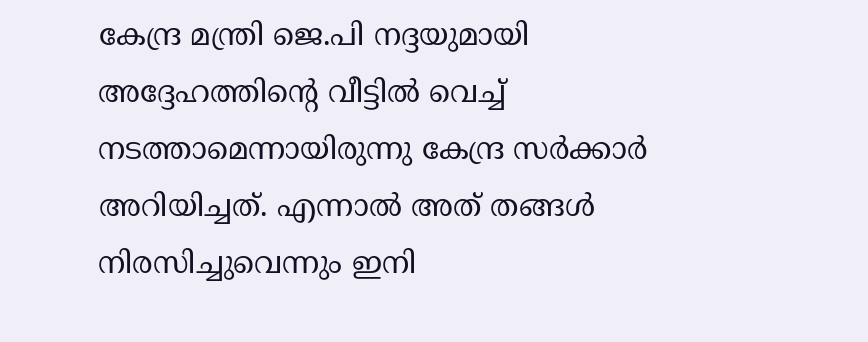കേന്ദ്ര മന്ത്രി ജെ.പി നദ്ദയുമായി അദ്ദേഹത്തിന്റെ വീട്ടില്‍ വെച്ച് നടത്താമെന്നായിരുന്നു കേന്ദ്ര സര്‍ക്കാര്‍ അറിയിച്ചത്. എന്നാല്‍ അത് തങ്ങള്‍ നിരസിച്ചുവെന്നും ഇനി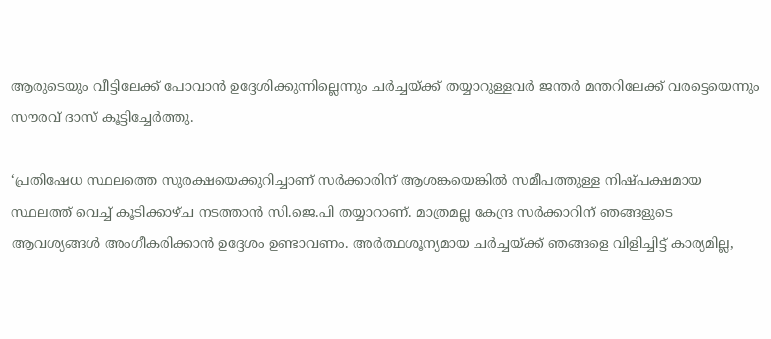ആരുടെയും വീട്ടിലേക്ക് പോവാന്‍ ഉദ്ദേശിക്കുന്നില്ലെന്നും ചര്‍ച്ചയ്ക്ക് തയ്യാറുള്ളവര്‍ ജന്തര്‍ മന്തറിലേക്ക് വരട്ടെയെന്നും സൗരവ് ദാസ് കൂട്ടിച്ചേര്‍ത്തു.

‘പ്രതിഷേധ സ്ഥലത്തെ സുരക്ഷയെക്കുറിച്ചാണ് സര്‍ക്കാരിന് ആശങ്കയെങ്കില്‍ സമീപത്തുള്ള നിഷ്പക്ഷമായ സ്ഥലത്ത് വെച്ച് കൂടിക്കാഴ്ച നടത്താന്‍ സി.ജെ.പി തയ്യാറാണ്. മാത്രമല്ല കേന്ദ്ര സര്‍ക്കാറിന് ഞങ്ങളുടെ ആവശ്യങ്ങള്‍ അംഗീകരിക്കാന്‍ ഉദ്ദേശം ഉണ്ടാവണം. അര്‍ത്ഥശൂന്യമായ ചര്‍ച്ചയ്ക്ക് ഞങ്ങളെ വിളിച്ചിട്ട് കാര്യമില്ല,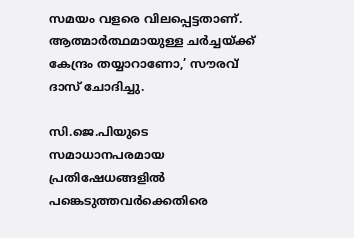സമയം വളരെ വിലപ്പെട്ടതാണ്. ആത്മാര്‍ത്ഥമായുള്ള ചര്‍ച്ചയ്ക്ക് കേന്ദ്രം തയ്യാറാണോ,’ സൗരവ് ദാസ് ചോദിച്ചു.

സി.ജെ.പിയുടെ സമാധാനപരമായ പ്രതിഷേധങ്ങളില്‍ പങ്കെടുത്തവര്‍ക്കെതിരെ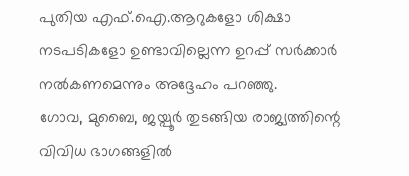പുതിയ എഫ്.ഐ.ആറുകളോ ശിക്ഷാ നടപടികളോ ഉണ്ടാവില്ലെന്ന ഉറപ്പ് സര്‍ക്കാര്‍ നല്‍കണമെന്നും അദ്ദേഹം പറഞ്ഞു.
ഗോവ, മുബൈ, ജയ്പൂര്‍ തുടങ്ങിയ രാജ്യത്തിന്റെ വിവിധ ഭാഗങ്ങളില്‍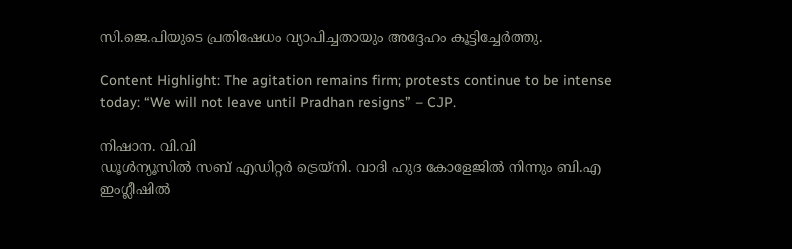സി.ജെ.പിയുടെ പ്രതിഷേധം വ്യാപിച്ചതായും അദ്ദേഹം കൂട്ടിച്ചേര്‍ത്തു.

Content Highlight: The agitation remains firm; protests continue to be intense today: “We will not leave until Pradhan resigns” – CJP.

നിഷാന. വി.വി
ഡൂള്‍ന്യൂസില്‍ സബ് എഡിറ്റര്‍ ട്രെയ്‌നി. വാദി ഹുദ കോളേജില്‍ നിന്നും ബി.എ ഇംഗ്ലീഷില്‍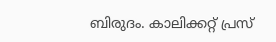ബിരുദം. കാലിക്കറ്റ് പ്രസ്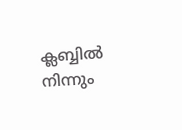ക്ലബ്ബില്‍ നിന്നും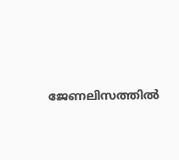ജേണലിസത്തില്‍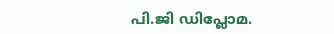പി.ജി ഡിപ്ലോമ.